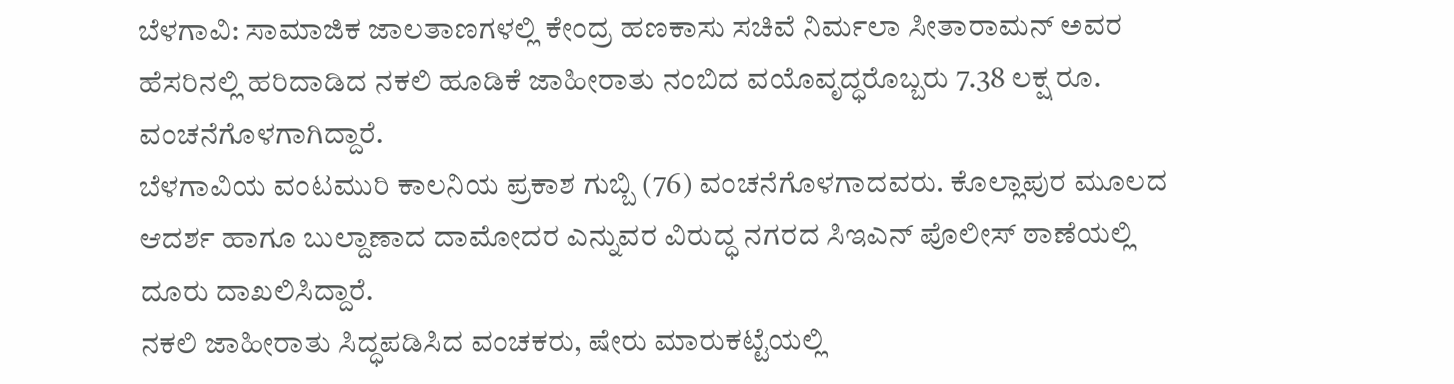ಬೆಳಗಾವಿ: ಸಾಮಾಜಿಕ ಜಾಲತಾಣಗಳಲ್ಲಿ ಕೇಂದ್ರ ಹಣಕಾಸು ಸಚಿವೆ ನಿರ್ಮಲಾ ಸೀತಾರಾಮನ್ ಅವರ ಹೆಸರಿನಲ್ಲಿ ಹರಿದಾಡಿದ ನಕಲಿ ಹೂಡಿಕೆ ಜಾಹೀರಾತು ನಂಬಿದ ವಯೊವೃದ್ಧರೊಬ್ಬರು 7.38 ಲಕ್ಷ ರೂ. ವಂಚನೆಗೊಳಗಾಗಿದ್ದಾರೆ.
ಬೆಳಗಾವಿಯ ವಂಟಮುರಿ ಕಾಲನಿಯ ಪ್ರಕಾಶ ಗುಬ್ಬಿ (76) ವಂಚನೆಗೊಳಗಾದವರು. ಕೊಲ್ಲಾಪುರ ಮೂಲದ ಆದರ್ಶ ಹಾಗೂ ಬುಲ್ದಾಣಾದ ದಾಮೋದರ ಎನ್ನುವರ ವಿರುದ್ಧ ನಗರದ ಸಿಇಎನ್ ಪೊಲೀಸ್ ಠಾಣೆಯಲ್ಲಿ ದೂರು ದಾಖಲಿಸಿದ್ದಾರೆ.
ನಕಲಿ ಜಾಹೀರಾತು ಸಿದ್ಧಪಡಿಸಿದ ವಂಚಕರು, ಷೇರು ಮಾರುಕಟ್ಟೆಯಲ್ಲಿ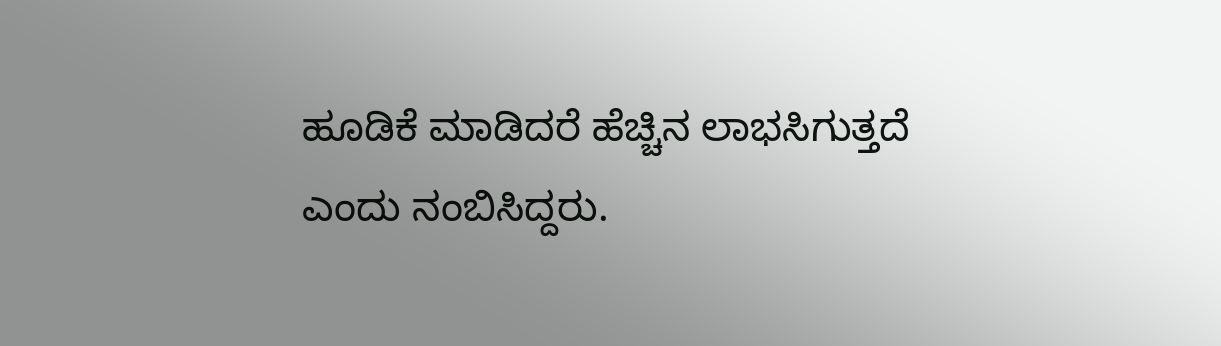ಹೂಡಿಕೆ ಮಾಡಿದರೆ ಹೆಚ್ಚಿನ ಲಾಭಸಿಗುತ್ತದೆ ಎಂದು ನಂಬಿಸಿದ್ದರು.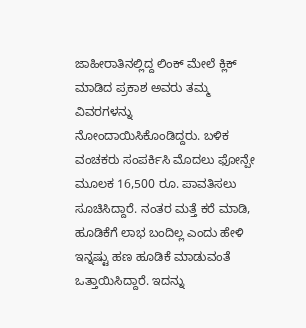ಜಾಹೀರಾತಿನಲ್ಲಿದ್ದ ಲಿಂಕ್ ಮೇಲೆ ಕ್ಲಿಕ್ ಮಾಡಿದ ಪ್ರಕಾಶ ಅವರು ತಮ್ಮ ವಿವರಗಳನ್ನು ನೋಂದಾಯಿಸಿಕೊಂಡಿದ್ದರು. ಬಳಿಕ ವಂಚಕರು ಸಂಪರ್ಕಿಸಿ ಮೊದಲು ಫೋನ್ಪೇ ಮೂಲಕ 16,500 ರೂ. ಪಾವತಿಸಲು ಸೂಚಿಸಿದ್ದಾರೆ. ನಂತರ ಮತ್ತೆ ಕರೆ ಮಾಡಿ, ಹೂಡಿಕೆಗೆ ಲಾಭ ಬಂದಿಲ್ಲ ಎಂದು ಹೇಳಿ ಇನ್ನಷ್ಟು ಹಣ ಹೂಡಿಕೆ ಮಾಡುವಂತೆ ಒತ್ತಾಯಿಸಿದ್ದಾರೆ. ಇದನ್ನು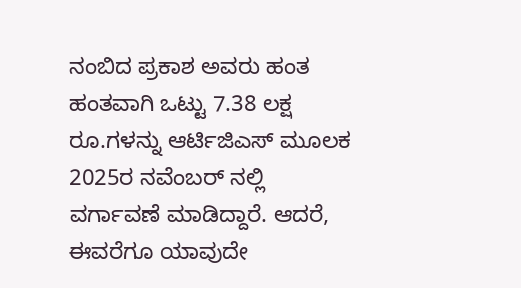ನಂಬಿದ ಪ್ರಕಾಶ ಅವರು ಹಂತ ಹಂತವಾಗಿ ಒಟ್ಟು 7.38 ಲಕ್ಷ ರೂ.ಗಳನ್ನು ಆರ್ಟಿಜಿಎಸ್ ಮೂಲಕ 2025ರ ನವೆಂಬರ್ ನಲ್ಲಿ ವರ್ಗಾವಣೆ ಮಾಡಿದ್ದಾರೆ. ಆದರೆ, ಈವರೆಗೂ ಯಾವುದೇ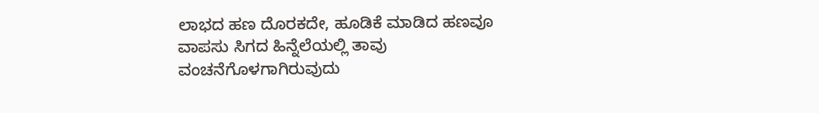ಲಾಭದ ಹಣ ದೊರಕದೇ, ಹೂಡಿಕೆ ಮಾಡಿದ ಹಣವೂ ವಾಪಸು ಸಿಗದ ಹಿನ್ನೆಲೆಯಲ್ಲಿ ತಾವು ವಂಚನೆಗೊಳಗಾಗಿರುವುದು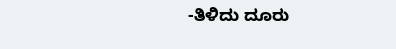-ತಿಳಿದು ದೂರು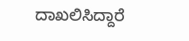ದಾಖಲಿಸಿದ್ದಾರೆ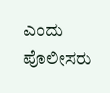ಎಂದು ಪೊಲೀಸರು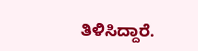ತಿಳಿಸಿದ್ದಾರೆ.